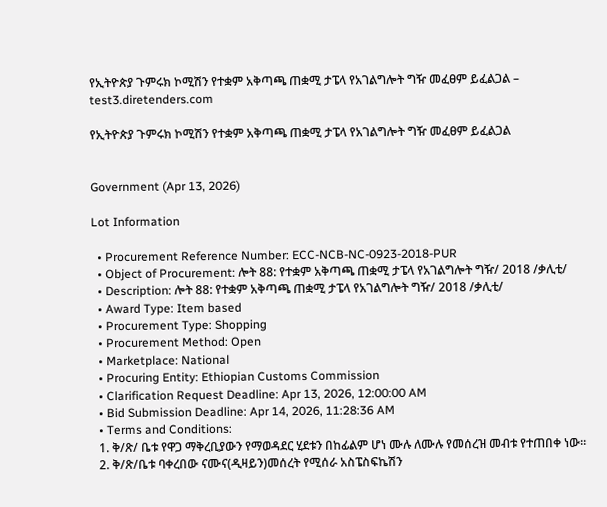የኢትዮጵያ ጉምሩክ ኮሚሽን የተቋም አቅጣጫ ጠቋሚ ታፔላ የአገልግሎት ግዥ መፈፀም ይፈልጋል – test3.diretenders.com

የኢትዮጵያ ጉምሩክ ኮሚሽን የተቋም አቅጣጫ ጠቋሚ ታፔላ የአገልግሎት ግዥ መፈፀም ይፈልጋል


Government (Apr 13, 2026)

Lot Information

  • Procurement Reference Number: ECC-NCB-NC-0923-2018-PUR
  • Object of Procurement: ሎት 88: የተቋም አቅጣጫ ጠቋሚ ታፔላ የአገልግሎት ግዥ/ 2018 /ቃሊቲ/
  • Description: ሎት 88: የተቋም አቅጣጫ ጠቋሚ ታፔላ የአገልግሎት ግዥ/ 2018 /ቃሊቲ/
  • Award Type: Item based
  • Procurement Type: Shopping
  • Procurement Method: Open
  • Marketplace: National
  • Procuring Entity: Ethiopian Customs Commission
  • Clarification Request Deadline: Apr 13, 2026, 12:00:00 AM
  • Bid Submission Deadline: Apr 14, 2026, 11:28:36 AM
  • Terms and Conditions:
  1. ቅ/ጽ/ ቤቱ የዋጋ ማቅረቢያውን የማወዳደር ሂደቱን በከፊልም ሆነ ሙሉ ለሙሉ የመሰረዝ መብቱ የተጠበቀ ነው።
  2. ቅ/ጽ/ቤቱ ባቀረበው ናሙና(ዲዛይን)መሰረት የሚሰራ አስፔስፍኬሽን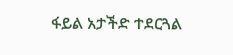ፋይል አታችድ ተደርጓል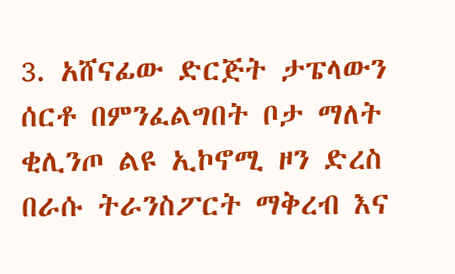3. አሸናፊው ድርጅት ታፔላውን ሰርቶ በምንፈልግበት ቦታ ማለት ቂሊንጦ ልዩ ኢኮኖሚ ዞን ድረስ በራሱ ትራንስፖርት ማቅረብ እና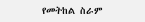የመትከል ስራም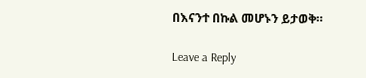በእናንተ በኩል መሆኑን ይታወቅ።

Leave a Reply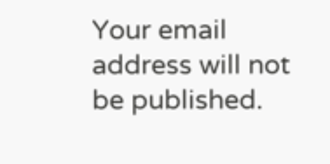Your email address will not be published.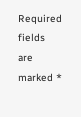Required fields are marked *